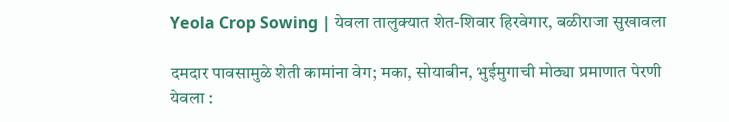Yeola Crop Sowing | येवला तालुक्यात शेत-शिवार हिरवेगार, बळीराजा सुखावला

दमदार पावसामुळे शेती कामांना वेग; मका, सोयाबीन, भुईमुगाची मोठ्या प्रमाणात पेरणी
येवला :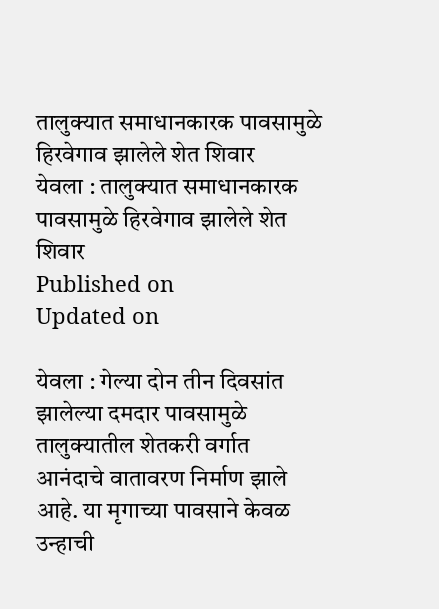तालुक्यात समाधानकारक पावसामुळे हिरवेगाव झालेले शेत शिवार
येवला : तालुक्यात समाधानकारक पावसामुळे हिरवेगाव झालेले शेत शिवार
Published on
Updated on

येवला : गेल्या दोन तीन दिवसांत झालेल्या दमदार पावसामुळे तालुक्यातील शेतकरी वर्गात आनंदाचे वातावरण निर्माण झाले आहे. या मृगाच्या पावसाने केवळ उन्हाची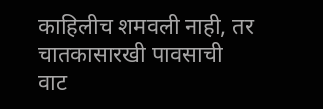काहिलीच शमवली नाही, तर चातकासारखी पावसाची वाट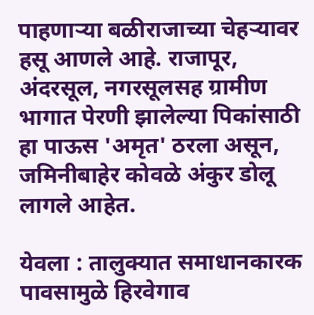पाहणाऱ्या बळीराजाच्या चेहऱ्यावर हसू आणले आहे. राजापूर, अंदरसूल, नगरसूलसह ग्रामीण भागात पेरणी झालेल्या पिकांसाठी हा पाऊस 'अमृत' ठरला असून, जमिनीबाहेर कोवळे अंकुर डोलू लागले आहेत.

येवला : तालुक्यात समाधानकारक पावसामुळे हिरवेगाव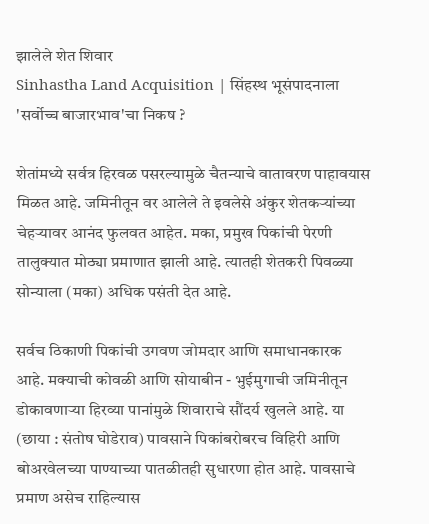झालेले शेत शिवार
Sinhastha Land Acquisition | सिंहस्थ भूसंपादनाला 'सर्वोच्च बाजारभाव'चा निकष ?

शेतांमध्ये सर्वत्र हिरवळ पसरल्यामुळे चैतन्याचे वातावरण पाहावयास मिळत आहे. जमिनीतून वर आलेले ते इवलेसे अंकुर शेतकऱ्यांच्या चेहऱ्यावर आनंद फुलवत आहेत. मका, प्रमुख पिकांची पेरणी तालुक्यात मोठ्या प्रमाणात झाली आहे. त्यातही शेतकरी पिवळ्या सोन्याला (मका) अधिक पसंती देत आहे.

सर्वच ठिकाणी पिकांची उगवण जोमदार आणि समाधानकारक आहे. मक्याची कोवळी आणि सोयाबीन - भुईमुगाची जमिनीतून डोकावणाऱ्या हिरव्या पानांमुळे शिवाराचे सौंदर्य खुलले आहे. या (छाया : संतोष घोडेराव) पावसाने पिकांबरोबरच विहिरी आणि बोअरवेलच्या पाण्याच्या पातळीतही सुधारणा होत आहे. पावसाचे प्रमाण असेच राहिल्यास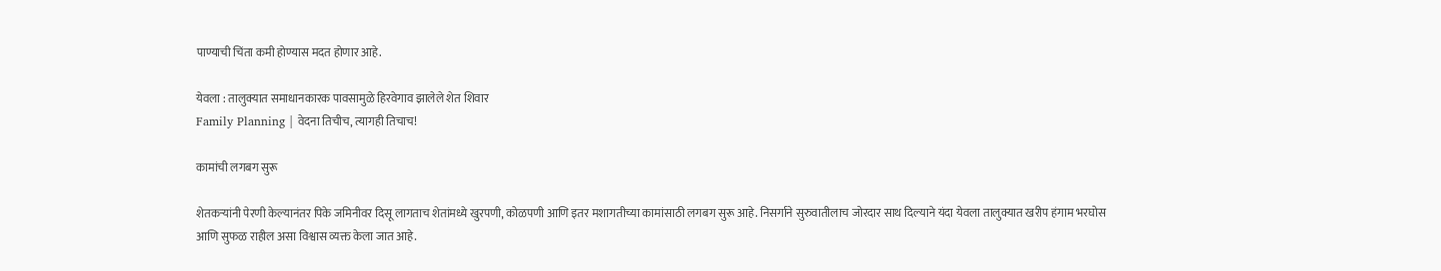पाण्याची चिंता कमी होण्यास मदत होणार आहे.

येवला : तालुक्यात समाधानकारक पावसामुळे हिरवेगाव झालेले शेत शिवार
Family Planning | वेदना तिचीच, त्यागही तिचाच!

कामांची लगबग सुरू

शेतकऱ्यांनी पेरणी केल्यानंतर पिके जमिनीवर दिसू लागताच शेतांमध्ये खुरपणी, कोळपणी आणि इतर मशागतीच्या कामांसाठी लगबग सुरू आहे. निसर्गाने सुरुवातीलाच जोरदार साथ दिल्याने यंदा येवला तालुक्यात खरीप हंगाम भरघोस आणि सुफळ राहील असा विश्वास व्यक्त केला जात आहे.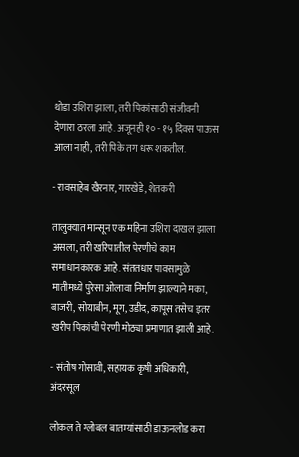थोडा उशिरा झाला, तरी पिकांसाठी संजीवनी देणारा ठरला आहे. अजूनही १० - १५ दिवस पाऊस आला नाही, तरी पिके तग धरू शकतील.

- रावसाहेब खैरनार, गारखेडे, शेतकरी

तालुक्यात मान्सून एक महिना उशिरा दाखल झाला असला, तरी खरिपातील पेरणीचे काम समाधानकारक आहे. संततधार पावसामुळे मातीमध्ये पुरेसा ओलावा निर्माण झाल्याने मका, बाजरी, सोयाबीन, मूग, उडीद, कापूस तसेच इतर खरीप पिकांची पेरणी मोठ्या प्रमाणात झाली आहे.

- संतोष गोसावी, सहायक कृषी अधिकारी, अंदरसूल

लोकल ते ग्लोबल बातम्यांसाठी डाऊनलोड करा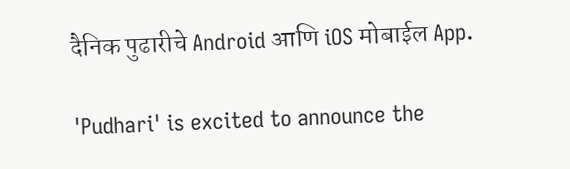दैनिक पुढारीचे Android आणि iOS मोबाईल App.

'Pudhari' is excited to announce the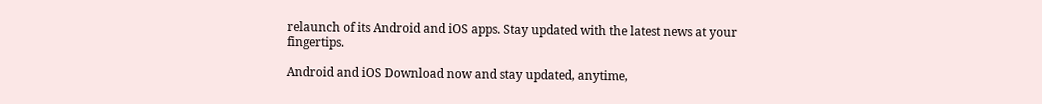relaunch of its Android and iOS apps. Stay updated with the latest news at your fingertips.

Android and iOS Download now and stay updated, anytime,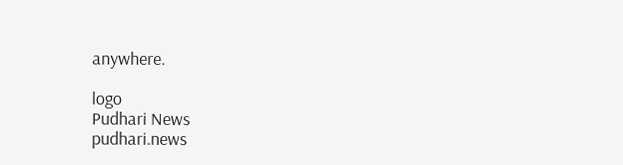anywhere.

logo
Pudhari News
pudhari.news